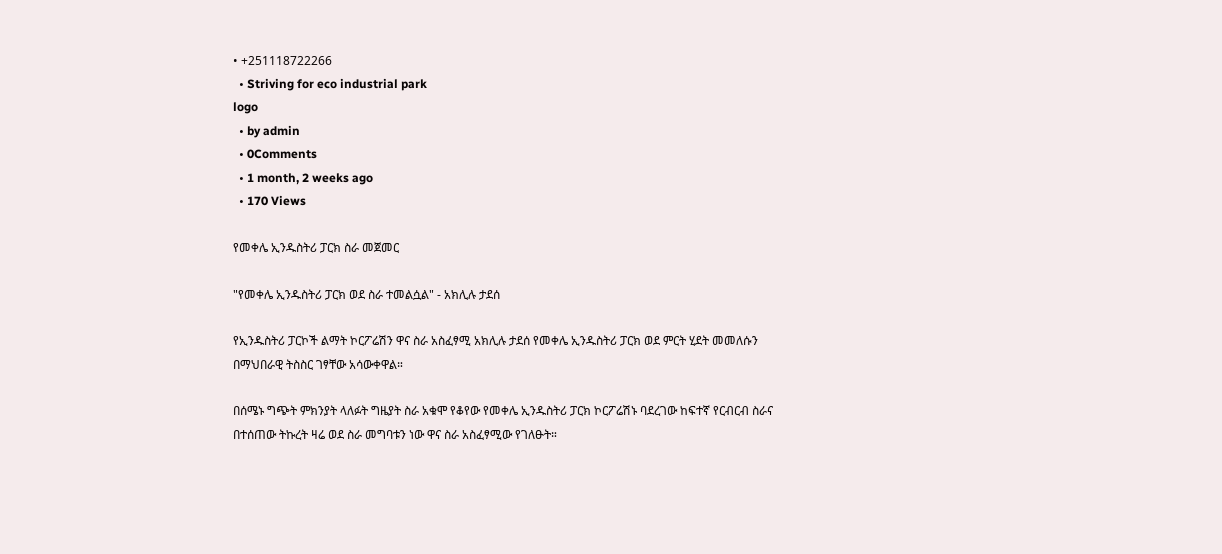• +251118722266
  • Striving for eco industrial park
logo
  • by admin
  • 0Comments
  • 1 month, 2 weeks ago
  • 170 Views

የመቀሌ ኢንዱስትሪ ፓርክ ስራ መጀመር

"የመቀሌ ኢንዱስትሪ ፓርክ ወደ ስራ ተመልሷል" - አክሊሉ ታደሰ

የኢንዱስትሪ ፓርኮች ልማት ኮርፖሬሽን ዋና ስራ አስፈፃሚ አክሊሉ ታደሰ የመቀሌ ኢንዱስትሪ ፓርክ ወደ ምርት ሂደት መመለሱን በማህበራዊ ትስስር ገፃቸው አሳውቀዋል።

በሰሜኑ ግጭት ምክንያት ላለፉት ግዜያት ስራ አቁሞ የቆየው የመቀሌ ኢንዱስትሪ ፓርክ ኮርፖሬሽኑ ባደረገው ከፍተኛ የርብርብ ስራና በተሰጠው ትኩረት ዛሬ ወደ ስራ መግባቱን ነው ዋና ስራ አስፈፃሚው የገለፁት።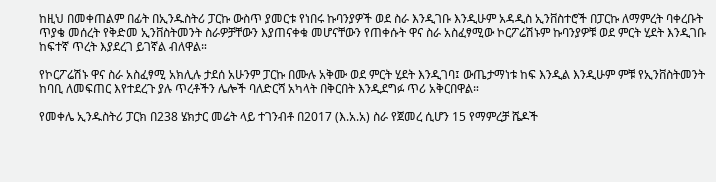ከዚህ በመቀጠልም በፊት በኢንዱስትሪ ፓርኩ ውስጥ ያመርቱ የነበሩ ኩባንያዎች ወደ ስራ እንዲገቡ እንዲሁም አዳዲስ ኢንቨስተሮች በፓርኩ ለማምረት ባቀረቡት ጥያቄ መሰረት የቅድመ ኢንቨስትመንት ስራዎቻቸውን እያጠናቀቁ መሆናቸውን የጠቀሱት ዋና ስራ አስፈፃሚው ኮርፖሬሽኑም ኩባንያዎቹ ወደ ምርት ሂደት እንዲገቡ ከፍተኛ ጥረት እያደረገ ይገኛል ብለዋል።

የኮርፖሬሽኑ ዋና ስራ አስፈፃሚ አክሊሉ ታደሰ አሁንም ፓርኩ በሙሉ አቅሙ ወደ ምርት ሂደት እንዲገባ፤ ውጤታማነቱ ከፍ እንዲል እንዲሁም ምቹ የኢንቨስትመንት ከባቢ ለመፍጠር እየተደረጉ ያሉ ጥረቶችን ሌሎች ባለድርሻ አካላት በቅርበት እንዲደግፉ ጥሪ አቅርበዋል።

የመቀሌ ኢንዱስትሪ ፓርክ በ238 ሄክታር መሬት ላይ ተገንብቶ በ2017 (እ.አ.አ) ስራ የጀመረ ሲሆን 15 የማምረቻ ሼዶች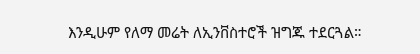እንዲሁም የለማ መሬት ለኢንቨስተሮች ዝግጁ ተደርጓል።